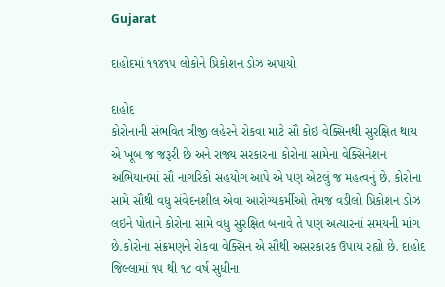Gujarat

દાહોદમાં ૧૧૪૧૫ લોકોને પ્રિકોશન ડોઝ અપાયો

દાહોદ
કોરોનાની સંભવિત ત્રીજી લહેરને રોકવા માટે સૌ કોઇ વેક્સિનથી સુરક્ષિત થાય એ ખૂબ જ જરૂરી છે અને રાજ્ય સરકારના કોરોના સામેના વેક્સિનેશન અભિયાનમાં સૌ નાગરિકો સહયોગ આપે એ પણ એટલું જ મહત્વનું છે. કોરોના સામે સૌથી વધુ સંવેદનશીલ એવા આરોગ્યકર્મીઓ તેમજ વડીલો પ્રિકોશન ડોઝ લઇને પોતાને કોરોના સામે વધુ સુરક્ષિત બનાવે તે પણ અત્યારનાં સમયની માંગ છે.કોરોના સંક્રમણને રોકવા વેક્સિન એ સૌથી અસરકારક ઉપાય રહ્યો છે. દાહોદ જિલ્લામાં ૧૫ થી ૧૮ વર્ષ સુધીના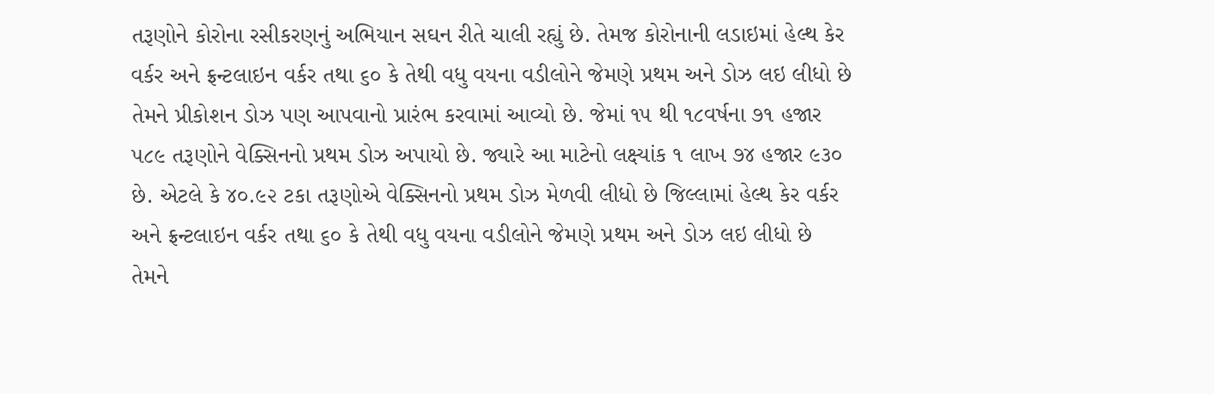તરૂણોને કોરોના રસીકરણનું અભિયાન સઘન રીતે ચાલી રહ્યું છે. તેમજ કોરોનાની લડાઇમાં હેલ્થ કેર વર્કર અને ફ્રન્ટલાઇન વર્કર તથા ૬૦ કે તેથી વધુ વયના વડીલોને જેમણે પ્રથમ અને ડોઝ લઇ લીધો છે તેમને પ્રીકોશન ડોઝ પણ આપવાનો પ્રારંભ કરવામાં આવ્યો છે. જેમાં ૧૫ થી ૧૮વર્ષના ૭૧ હજાર ૫૮૯ તરૂણોને વેક્સિનનો પ્રથમ ડોઝ અપાયો છે. જ્યારે આ માટેનો લક્ષ્યાંક ૧ લાખ ૭૪ હજાર ૯૩૦ છે. એટલે કે ૪૦.૯૨ ટકા તરૂણોએ વેક્સિનનો પ્રથમ ડોઝ મેળવી લીધો છે જિલ્લામાં હેલ્થ કેર વર્કર અને ફ્રન્ટલાઇન વર્કર તથા ૬૦ કે તેથી વધુ વયના વડીલોને જેમણે પ્રથમ અને ડોઝ લઇ લીધો છે તેમને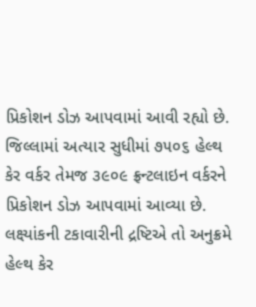પ્રિકોશન ડોઝ આપવામાં આવી રહ્યો છે. જિલ્લામાં અત્યાર સુધીમાં ૭૫૦૬ હેલ્થ કેર વર્કર તેમજ ૩૯૦૯ ફ્રન્ટલાઇન વર્કરને પ્રિકોશન ડોઝ આપવામાં આવ્યા છે. લક્ષ્યાંકની ટકાવારીની દ્રષ્ટિએ તો અનુક્રમે હેલ્થ કેર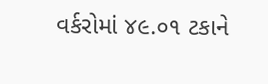વર્કરોમાં ૪૯.૦૧ ટકાને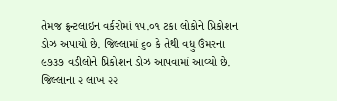તેમજ ફ્રન્ટલાઇન વર્કરોમાં ૧૫.૦૧ ટકા લોકોને પ્રિકોશન ડોઝ અપાયો છે. જિલ્લામાં ૬૦ કે તેથી વધુ ઉંમરના ૯૭૩૭ વડીલોને પ્રિકોશન ડોઝ આપવામાં આવ્યો છે. જિલ્લાના ૨ લાખ ૨૨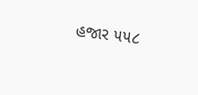હજાર ૫૫૮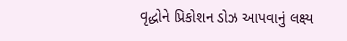વૃદ્ધોને પ્રિકોશન ડોઝ આપવાનું લક્ષ્ય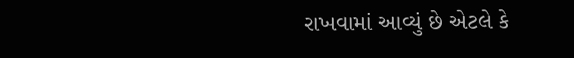રાખવામાં આવ્યું છે એટલે કે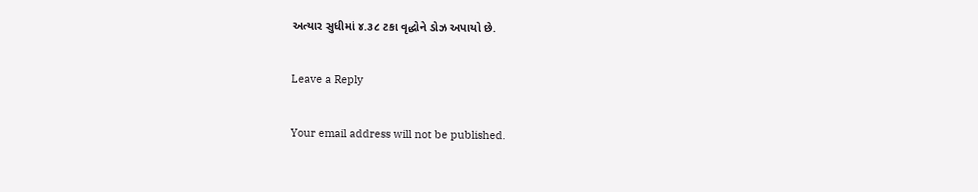અત્યાર સુધીમાં ૪.૩૮ ટકા વૃદ્ધોને ડોઝ અપાયો છે.

Leave a Reply

Your email address will not be published.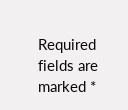Required fields are marked *